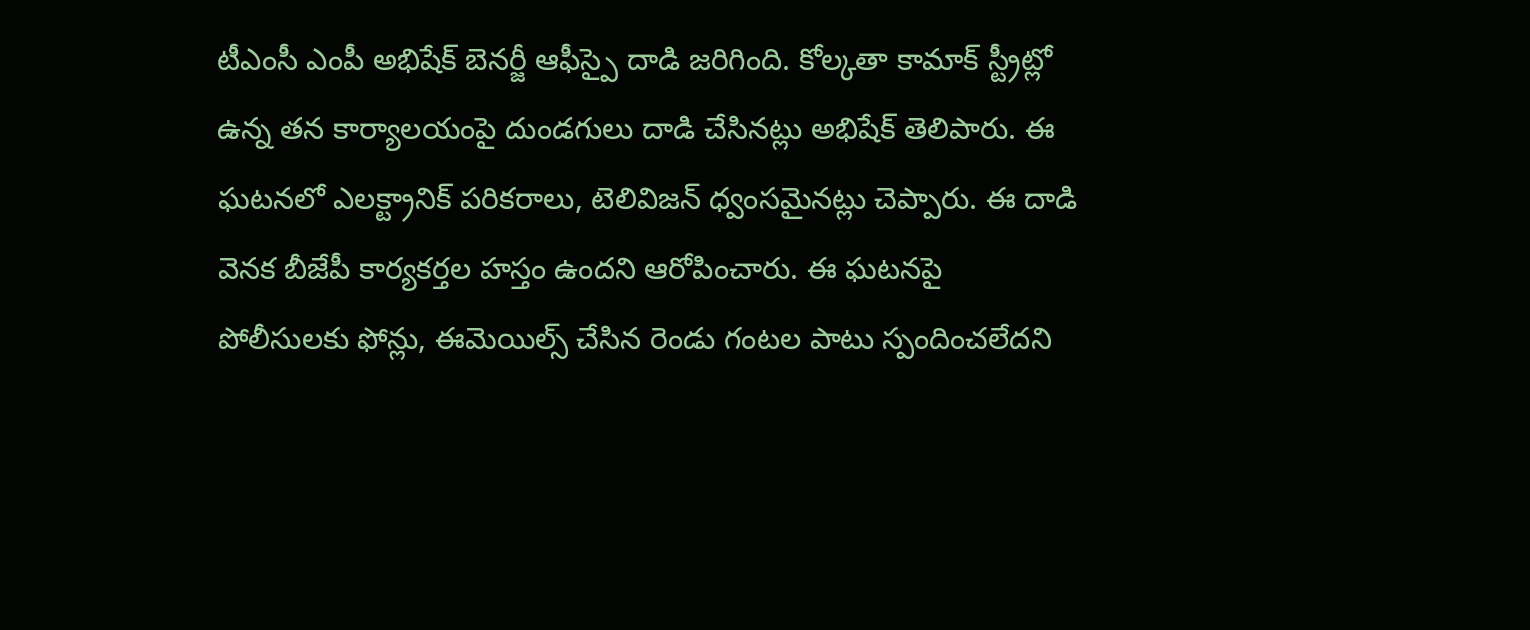టీఎంసీ ఎంపీ అభిషేక్ బెనర్జీ ఆఫీస్పై దాడి జరిగింది. కోల్కతా కామాక్ స్ట్రీట్లో ఉన్న తన కార్యాలయంపై దుండగులు దాడి చేసినట్లు అభిషేక్ తెలిపారు. ఈ ఘటనలో ఎలక్ట్రానిక్ పరికరాలు, టెలివిజన్ ధ్వంసమైనట్లు చెప్పారు. ఈ దాడి వెనక బీజేపీ కార్యకర్తల హస్తం ఉందని ఆరోపించారు. ఈ ఘటనపై పోలీసులకు ఫోన్లు, ఈమెయిల్స్ చేసిన రెండు గంటల పాటు స్పందించలేదని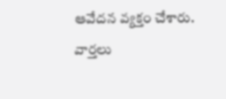ఆవేదన వ్యక్తం చేశారు.
వార్తలు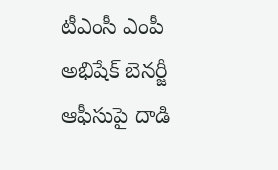టీఎంసీ ఎంపీ అభిషేక్ బెనర్జీ ఆఫీసుపై దాడి